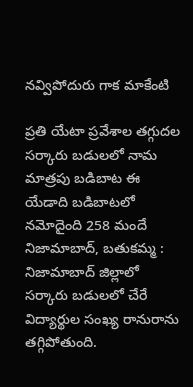నవ్విపోదురు గాక మాకేంటి

ప్రతి యేటా ప్రవేశాల తగ్గుదల సర్కారు బడులలో నామ మాత్రపు బడిబాట ఈ యేడాది బడిబాటలో నమోదైంది 258 మందే   నిజామాబాద్, బతుకమ్మ : నిజామాబాద్ జిల్లాలో సర్కారు బడులలో చేరే విద్యార్థుల సంఖ్య రానురాను తగ్గిపోతుంది.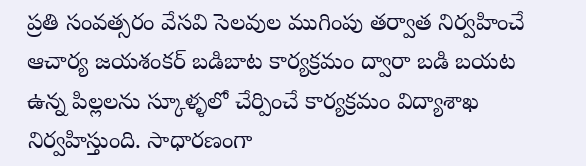ప్రతి సంవత్సరం వేసవి సెలవుల ముగింపు తర్వాత నిర్వహించే ఆచార్య జయశంకర్ బడిబాట కార్యక్రమం ద్వారా బడి బయట ఉన్న పిల్లలను స్కూళ్ళలో చేర్పించే కార్యక్రమం విద్యాశాఖ నిర్వహిస్తుంది. సాధారణంగా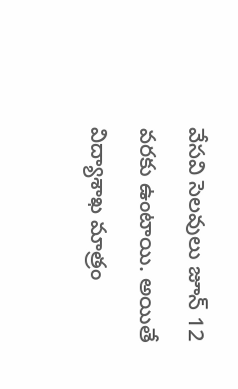వేసవి సెలవులు జూన్ 12 వరకు ఉంటాయి. అయితే విద్యాశాఖ మాత్రం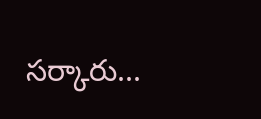సర్కారు...